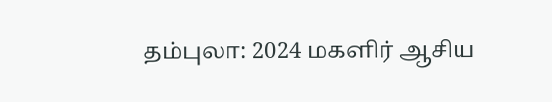தம்புலா: 2024 மகளிர் ஆசிய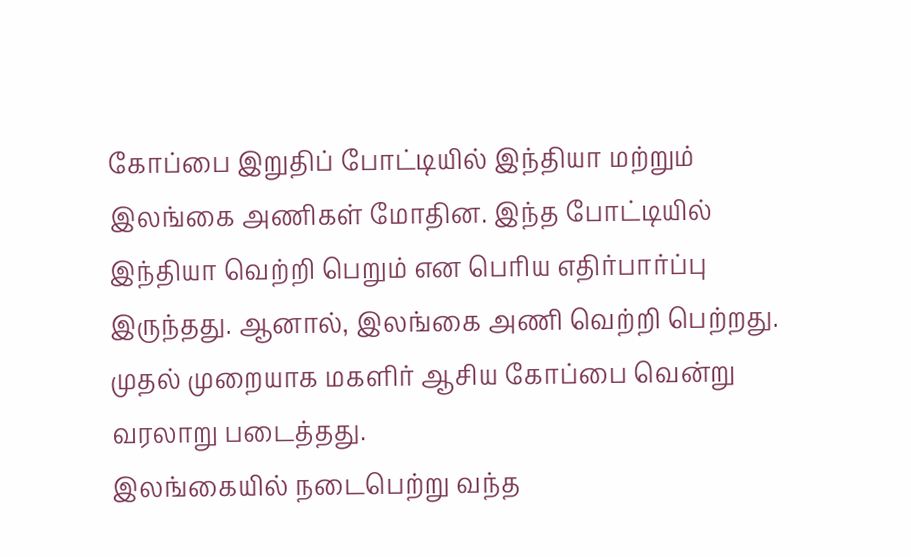கோப்பை இறுதிப் போட்டியில் இந்தியா மற்றும் இலங்கை அணிகள் மோதின. இந்த போட்டியில் இந்தியா வெற்றி பெறும் என பெரிய எதிர்பார்ப்பு இருந்தது. ஆனால், இலங்கை அணி வெற்றி பெற்றது. முதல் முறையாக மகளிர் ஆசிய கோப்பை வென்று வரலாறு படைத்தது.
இலங்கையில் நடைபெற்று வந்த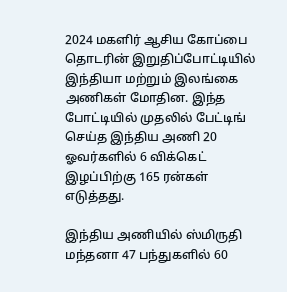2024 மகளிர் ஆசிய கோப்பை தொடரின் இறுதிப்போட்டியில் இந்தியா மற்றும் இலங்கை அணிகள் மோதின. இந்த போட்டியில் முதலில் பேட்டிங் செய்த இந்திய அணி 20 ஓவர்களில் 6 விக்கெட் இழப்பிற்கு 165 ரன்கள் எடுத்தது.

இந்திய அணியில் ஸ்மிருதி மந்தனா 47 பந்துகளில் 60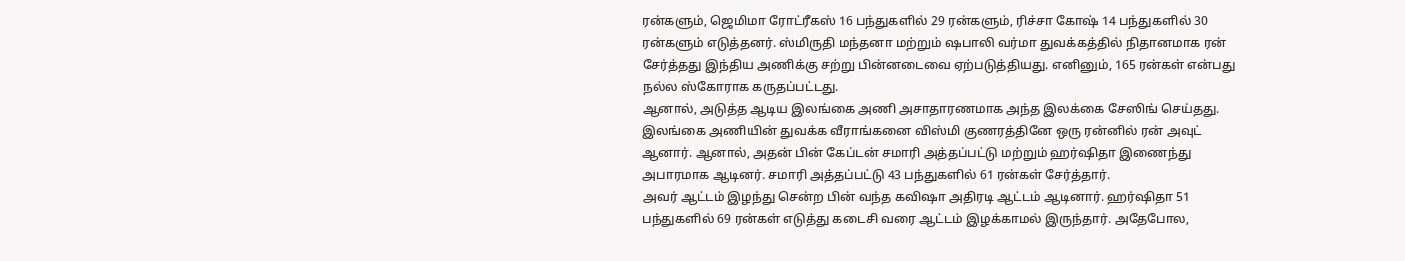ரன்களும், ஜெமிமா ரோட்ரீகஸ் 16 பந்துகளில் 29 ரன்களும், ரிச்சா கோஷ் 14 பந்துகளில் 30 ரன்களும் எடுத்தனர். ஸ்மிருதி மந்தனா மற்றும் ஷபாலி வர்மா துவக்கத்தில் நிதானமாக ரன் சேர்த்தது இந்திய அணிக்கு சற்று பின்னடைவை ஏற்படுத்தியது. எனினும், 165 ரன்கள் என்பது நல்ல ஸ்கோராக கருதப்பட்டது.
ஆனால், அடுத்த ஆடிய இலங்கை அணி அசாதாரணமாக அந்த இலக்கை சேஸிங் செய்தது. இலங்கை அணியின் துவக்க வீராங்கனை விஸ்மி குணரத்தினே ஒரு ரன்னில் ரன் அவுட் ஆனார். ஆனால், அதன் பின் கேப்டன் சமாரி அத்தப்பட்டு மற்றும் ஹர்ஷிதா இணைந்து அபாரமாக ஆடினர். சமாரி அத்தப்பட்டு 43 பந்துகளில் 61 ரன்கள் சேர்த்தார்.
அவர் ஆட்டம் இழந்து சென்ற பின் வந்த கவிஷா அதிரடி ஆட்டம் ஆடினார். ஹர்ஷிதா 51 பந்துகளில் 69 ரன்கள் எடுத்து கடைசி வரை ஆட்டம் இழக்காமல் இருந்தார். அதேபோல,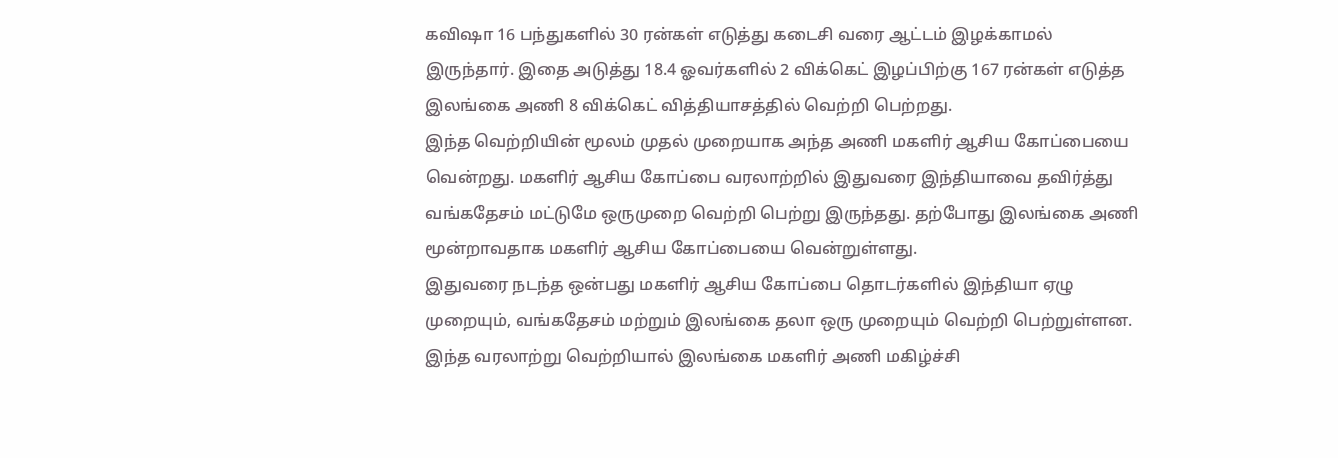கவிஷா 16 பந்துகளில் 30 ரன்கள் எடுத்து கடைசி வரை ஆட்டம் இழக்காமல் இருந்தார். இதை அடுத்து 18.4 ஓவர்களில் 2 விக்கெட் இழப்பிற்கு 167 ரன்கள் எடுத்த இலங்கை அணி 8 விக்கெட் வித்தியாசத்தில் வெற்றி பெற்றது.
இந்த வெற்றியின் மூலம் முதல் முறையாக அந்த அணி மகளிர் ஆசிய கோப்பையை வென்றது. மகளிர் ஆசிய கோப்பை வரலாற்றில் இதுவரை இந்தியாவை தவிர்த்து வங்கதேசம் மட்டுமே ஒருமுறை வெற்றி பெற்று இருந்தது. தற்போது இலங்கை அணி மூன்றாவதாக மகளிர் ஆசிய கோப்பையை வென்றுள்ளது.
இதுவரை நடந்த ஒன்பது மகளிர் ஆசிய கோப்பை தொடர்களில் இந்தியா ஏழு முறையும், வங்கதேசம் மற்றும் இலங்கை தலா ஒரு முறையும் வெற்றி பெற்றுள்ளன. இந்த வரலாற்று வெற்றியால் இலங்கை மகளிர் அணி மகிழ்ச்சி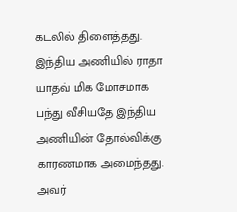கடலில் திளைத்தது.
இந்திய அணியில் ராதா யாதவ் மிக மோசமாக பந்து வீசியதே இந்திய அணியின் தோல்விக்கு காரணமாக அமைந்தது. அவர்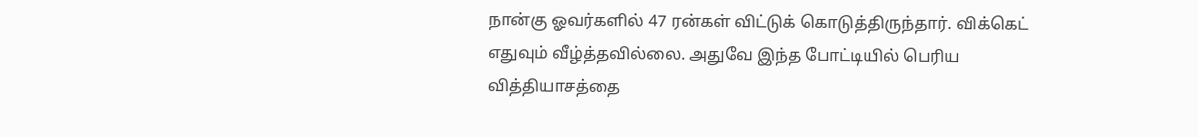நான்கு ஓவர்களில் 47 ரன்கள் விட்டுக் கொடுத்திருந்தார். விக்கெட் எதுவும் வீழ்த்தவில்லை. அதுவே இந்த போட்டியில் பெரிய வித்தியாசத்தை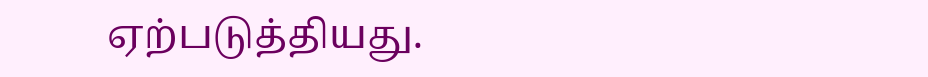ஏற்படுத்தியது.